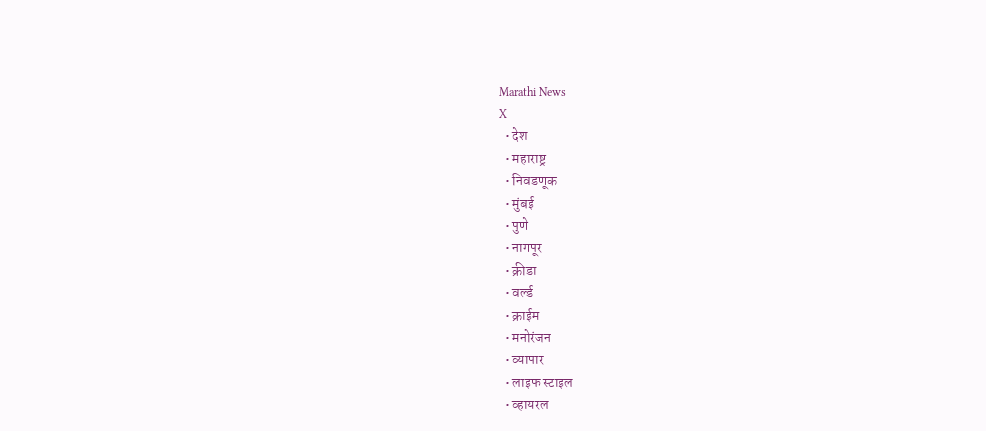Marathi News
X
  • देश
  • महाराष्ट्र
  • निवडणूक
  • मुंबई
  • पुणे
  • नागपूर
  • क्रीडा
  • वर्ल्ड
  • क्राईम
  • मनोरंजन
  • व्यापार
  • लाइफ स्टाइल
  • व्हायरल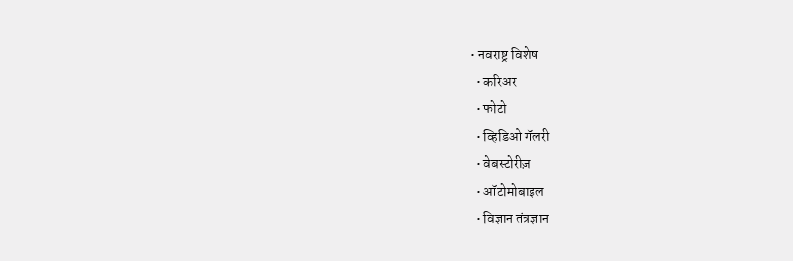• नवराष्ट्र विशेष
  • करिअर
  • फोटो
  • व्हिडिओ गॅलरी
  • वेबस्टोरीज़
  • ऑटोमोबाइल
  • विज्ञान तंत्रज्ञान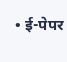• ई-पेपर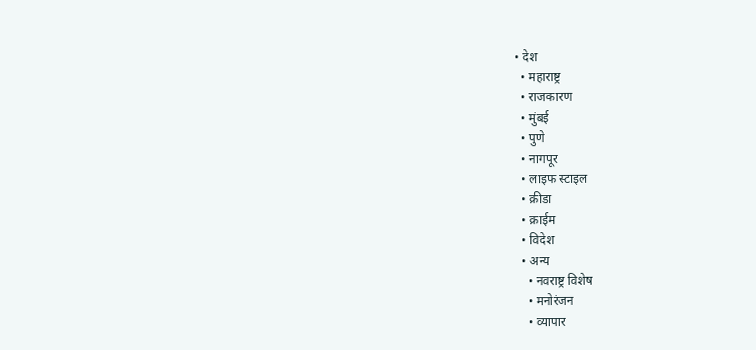• देश
  • महाराष्ट्र
  • राजकारण
  • मुंबई
  • पुणे
  • नागपूर
  • लाइफ स्टाइल
  • क्रीडा
  • क्राईम
  • विदेश
  • अन्य
    • नवराष्ट्र विशेष
    • मनोरंजन
    • व्यापार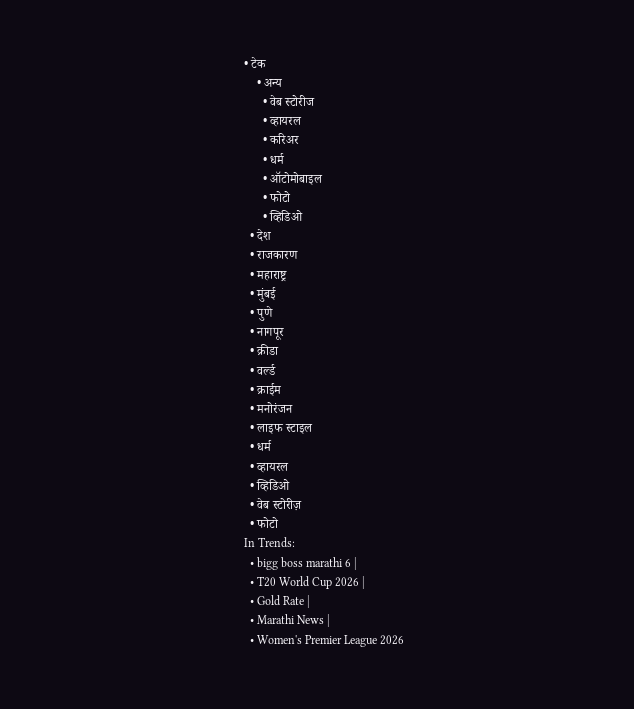• टेक
    • अन्य
      • वेब स्टोरीज
      • व्हायरल
      • करिअर
      • धर्म
      • ऑटोमोबाइल
      • फोटो
      • व्हिडिओ
  • देश
  • राजकारण
  • महाराष्ट्र
  • मुंबई
  • पुणे
  • नागपूर
  • क्रीडा
  • वर्ल्ड
  • क्राईम
  • मनोरंजन
  • लाइफ स्टाइल
  • धर्म
  • व्हायरल
  • व्हिडिओ
  • वेब स्टोरीज़
  • फोटो
In Trends:
  • bigg boss marathi 6 |
  • T20 World Cup 2026 |
  • Gold Rate |
  • Marathi News |
  • Women's Premier League 2026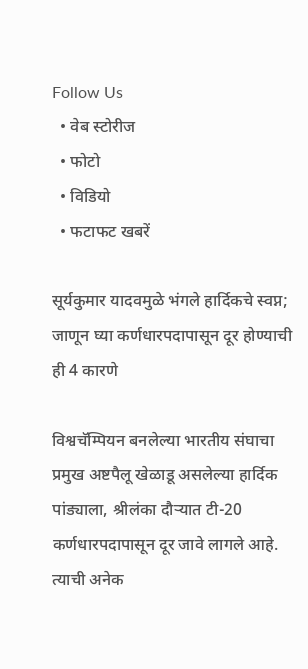Follow Us
  • वेब स्टोरीज
  • फोटो
  • विडियो
  • फटाफट खबरें

सूर्यकुमार यादवमुळे भंगले हार्दिकचे स्वप्न; जाणून घ्या कर्णधारपदापासून दूर होण्याची ही 4 कारणे

विश्वचॅम्पियन बनलेल्या भारतीय संघाचा प्रमुख अष्टपैलू खेळाडू असलेल्या हार्दिक पांड्याला, श्रीलंका दौऱ्यात टी-20 कर्णधारपदापासून दूर जावे लागले आहे. त्याची अनेक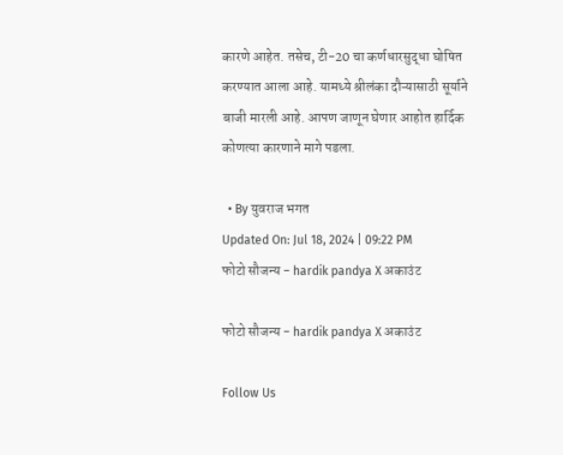कारणे आहेत. तसेच, टी-20 चा कर्णधारसुद्धा घोषित करण्यात आला आहे. यामध्ये श्रीलंका दौऱ्यासाठी सूर्याने बाजी मारली आहे. आपण जाणून घेणार आहोत हार्दिक कोणत्या कारणाने मागे पडला.

  • By युवराज भगत
Updated On: Jul 18, 2024 | 09:22 PM
फोटो सौजन्य - hardik pandya X अकाउंट

फोटो सौजन्य - hardik pandya X अकाउंट

Follow Us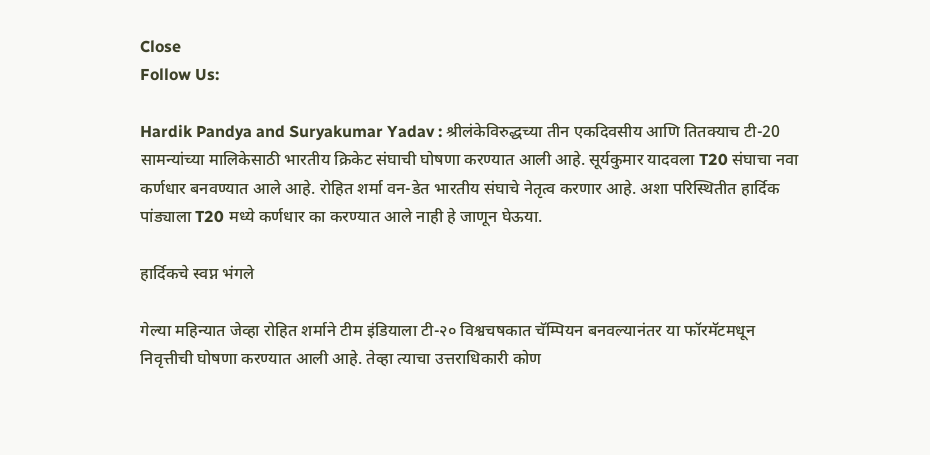Close
Follow Us:

Hardik Pandya and Suryakumar Yadav : श्रीलंकेविरुद्धच्या तीन एकदिवसीय आणि तितक्याच टी-20 सामन्यांच्या मालिकेसाठी भारतीय क्रिकेट संघाची घोषणा करण्यात आली आहे. सूर्यकुमार यादवला T20 संघाचा नवा कर्णधार बनवण्यात आले आहे. रोहित शर्मा वन-डेत भारतीय संघाचे नेतृत्व करणार आहे. अशा परिस्थितीत हार्दिक पांड्याला T20 मध्ये कर्णधार का करण्यात आले नाही हे जाणून घेऊया.

हार्दिकचे स्वप्न भंगले

गेल्या महिन्यात जेव्हा रोहित शर्माने टीम इंडियाला टी-२० विश्वचषकात चॅम्पियन बनवल्यानंतर या फॉरमॅटमधून निवृत्तीची घोषणा करण्यात आली आहे. तेव्हा त्याचा उत्तराधिकारी कोण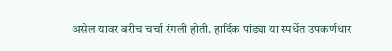असेल यावर बरीच चर्चा रंगली होती. हार्दिक पांड्या या स्पर्धेत उपकर्णधार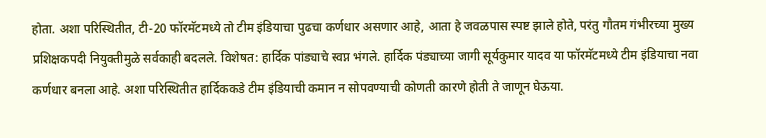होता. अशा परिस्थितीत, टी-20 फॉरमॅटमध्ये तो टीम इंडियाचा पुढचा कर्णधार असणार आहे, आता हे जवळपास स्पष्ट झाले होते, परंतु गौतम गंभीरच्या मुख्य प्रशिक्षकपदी नियुक्तीमुळे सर्वकाही बदलले. विशेषत: हार्दिक पांड्याचे स्वप्न भंगले. हार्दिक पंड्याच्या जागी सूर्यकुमार यादव या फॉरमॅटमध्ये टीम इंडियाचा नवा कर्णधार बनला आहे. अशा परिस्थितीत हार्दिककडे टीम इंडियाची कमान न सोपवण्याची कोणती कारणे होती ते जाणून घेऊया.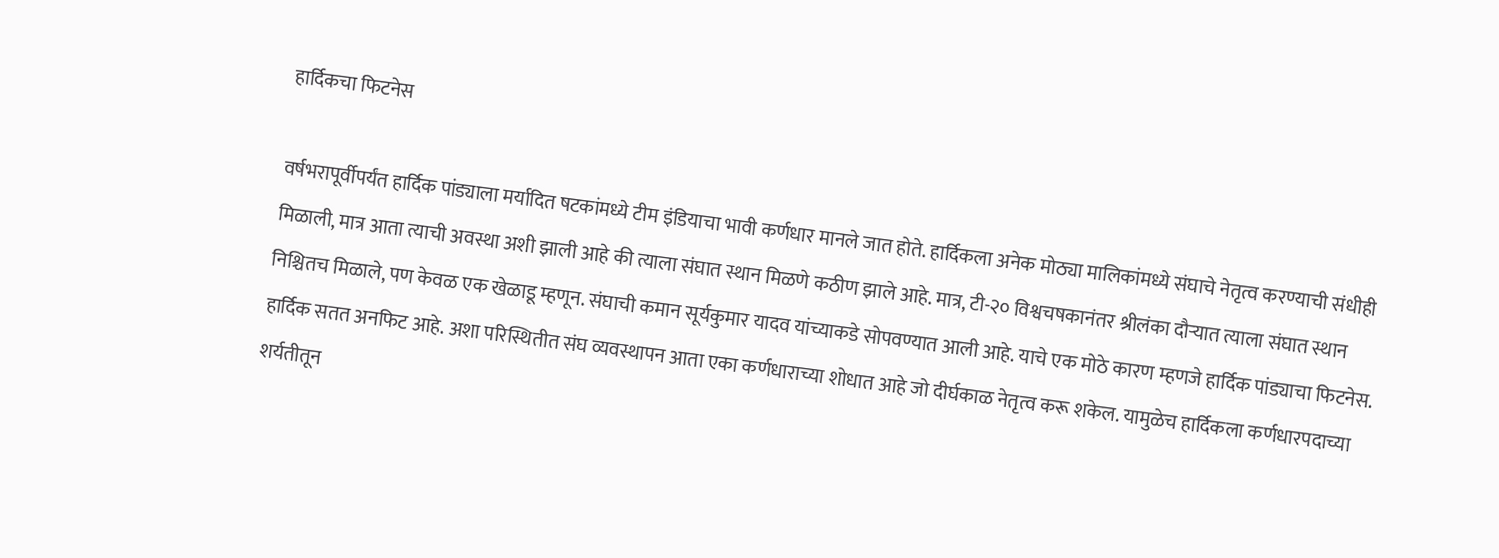हार्दिकचा फिटनेस

वर्षभरापूर्वीपर्यंत हार्दिक पांड्याला मर्यादित षटकांमध्ये टीम इंडियाचा भावी कर्णधार मानले जात होते. हार्दिकला अनेक मोठ्या मालिकांमध्ये संघाचे नेतृत्व करण्याची संधीही मिळाली, मात्र आता त्याची अवस्था अशी झाली आहे की त्याला संघात स्थान मिळणे कठीण झाले आहे. मात्र, टी-२० विश्वचषकानंतर श्रीलंका दौऱ्यात त्याला संघात स्थान निश्चितच मिळाले, पण केवळ एक खेळाडू म्हणून. संघाची कमान सूर्यकुमार यादव यांच्याकडे सोपवण्यात आली आहे. याचे एक मोठे कारण म्हणजे हार्दिक पांड्याचा फिटनेस. हार्दिक सतत अनफिट आहे. अशा परिस्थितीत संघ व्यवस्थापन आता एका कर्णधाराच्या शोधात आहे जो दीर्घकाळ नेतृत्व करू शकेल. यामुळेच हार्दिकला कर्णधारपदाच्या शर्यतीतून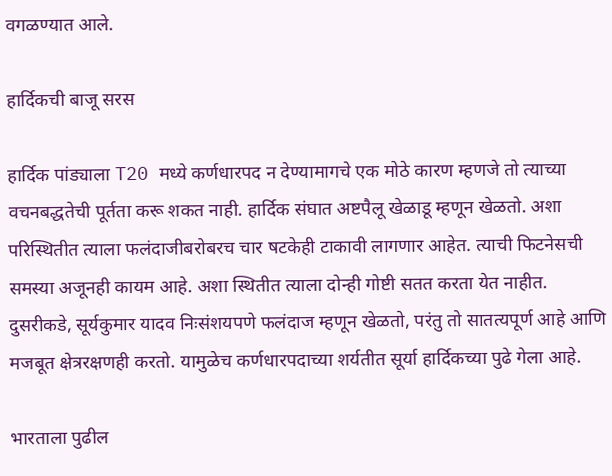वगळण्यात आले.

हार्दिकची बाजू सरस

हार्दिक पांड्याला T20 मध्ये कर्णधारपद न देण्यामागचे एक मोठे कारण म्हणजे तो त्याच्या वचनबद्धतेची पूर्तता करू शकत नाही. हार्दिक संघात अष्टपैलू खेळाडू म्हणून खेळतो. अशा परिस्थितीत त्याला फलंदाजीबरोबरच चार षटकेही टाकावी लागणार आहेत. त्याची फिटनेसची समस्या अजूनही कायम आहे. अशा स्थितीत त्याला दोन्ही गोष्टी सतत करता येत नाहीत. दुसरीकडे, सूर्यकुमार यादव निःसंशयपणे फलंदाज म्हणून खेळतो, परंतु तो सातत्यपूर्ण आहे आणि मजबूत क्षेत्ररक्षणही करतो. यामुळेच कर्णधारपदाच्या शर्यतीत सूर्या हार्दिकच्या पुढे गेला आहे.

भारताला पुढील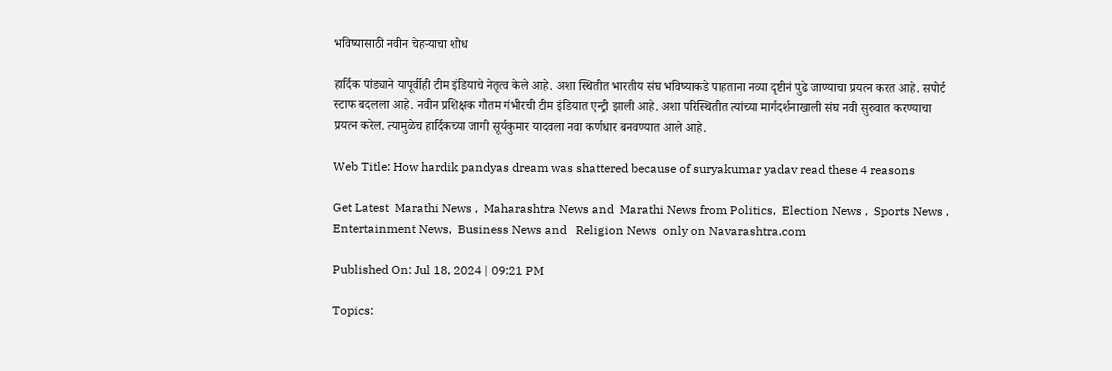भविष्यासाठी नवीन चेहऱ्याचा शोध

हार्दिक पांड्याने यापूर्वीही टीम इंडियाचे नेतृत्व केले आहे. अशा स्थितीत भारतीय संघ भविष्याकडे पाहताना नव्या दृष्टीनं पुढे जाण्याचा प्रयत्न करत आहे. सपोर्ट स्टाफ बदलला आहे. नवीन प्रशिक्षक गौतम गंभीरची टीम इंडियात एन्ट्री झाली आहे. अशा परिस्थितीत त्यांच्या मार्गदर्शनाखाली संघ नवी सुरुवात करण्याचा प्रयत्न करेल. त्यामुळेच हार्दिकच्या जागी सूर्यकुमार यादवला नवा कर्णधार बनवण्यात आले आहे.

Web Title: How hardik pandyas dream was shattered because of suryakumar yadav read these 4 reasons

Get Latest  Marathi News ,  Maharashtra News and  Marathi News from Politics,  Election News ,  Sports News ,  Entertainment News,  Business News and   Religion News  only on Navarashtra.com

Published On: Jul 18, 2024 | 09:21 PM

Topics: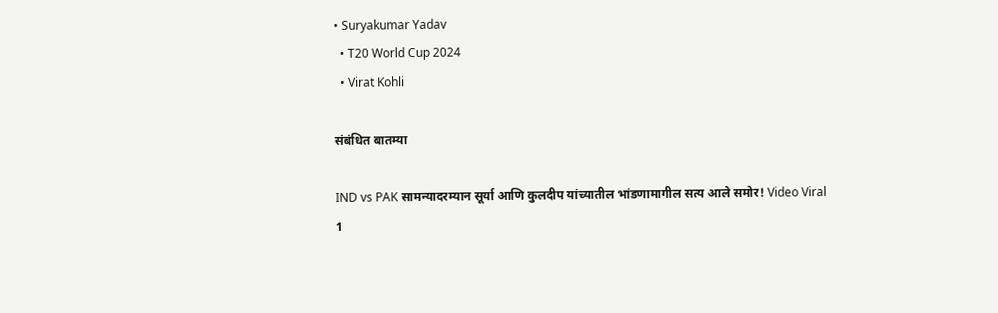• Suryakumar Yadav
  • T20 World Cup 2024
  • Virat Kohli

संबंधित बातम्या

IND vs PAK सामन्यादरम्यान सूर्या आणि कुलदीप यांच्यातील भांडणामागील सत्य आले समोर! Video Viral
1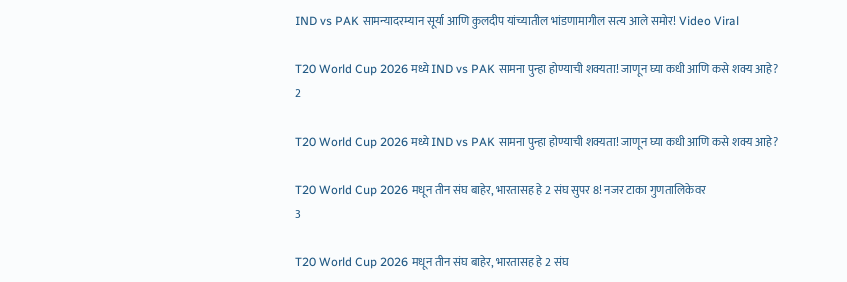IND vs PAK सामन्यादरम्यान सूर्या आणि कुलदीप यांच्यातील भांडणामागील सत्य आले समोर! Video Viral

T20 World Cup 2026 मध्ये IND vs PAK सामना पुन्हा होण्याची शक्यता! जाणून घ्या कधी आणि कसे शक्य आहे?
2

T20 World Cup 2026 मध्ये IND vs PAK सामना पुन्हा होण्याची शक्यता! जाणून घ्या कधी आणि कसे शक्य आहे?

T20 World Cup 2026 मधून तीन संघ बाहेर, भारतासह हे 2 संघ सुपर 8! नजर टाका गुणतालिकेवर
3

T20 World Cup 2026 मधून तीन संघ बाहेर, भारतासह हे 2 संघ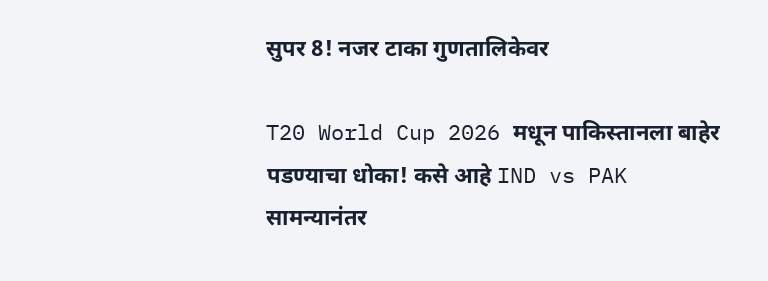सुपर 8! नजर टाका गुणतालिकेवर

T20 World Cup 2026 मधून पाकिस्तानला बाहेर पडण्याचा धोका! कसे आहे IND vs PAK सामन्यानंतर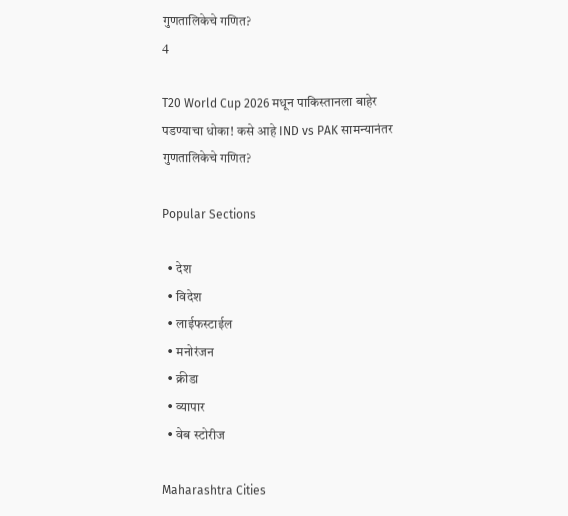गुणतालिकेचे गणित?
4

T20 World Cup 2026 मधून पाकिस्तानला बाहेर पडण्याचा धोका! कसे आहे IND vs PAK सामन्यानंतर गुणतालिकेचे गणित?

Popular Sections

  • देश
  • विदेश
  • लाईफस्टाईल
  • मनोरंजन
  • क्रीडा
  • व्यापार
  • वेब स्टोरीज

Maharashtra Cities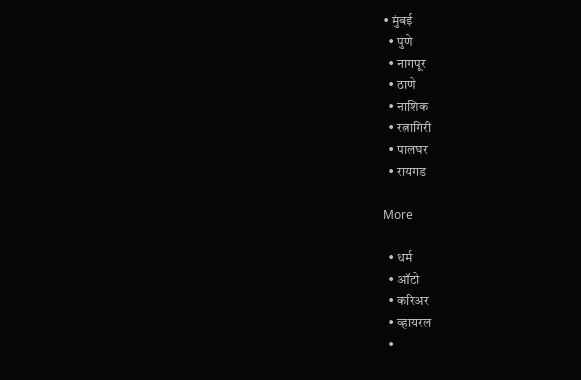• मुंबई
  • पुणे
  • नागपूर
  • ठाणे
  • नाशिक
  • रत्नागिरी
  • पालघर
  • रायगड

More

  • धर्म
  • ऑटो
  • करिअर
  • व्हायरल
  •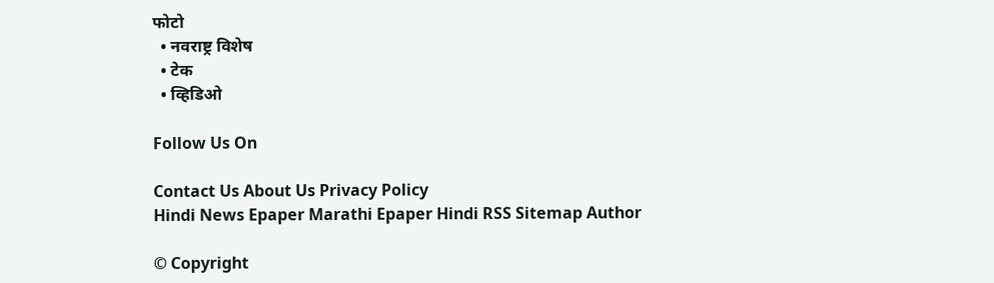फोटो
  • नवराष्ट्र विशेष
  • टेक
  • व्हिडिओ

Follow Us On

Contact Us About Us Privacy Policy
Hindi News Epaper Marathi Epaper Hindi RSS Sitemap Author

© Copyright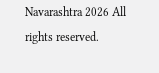Navarashtra 2026 All rights reserved.